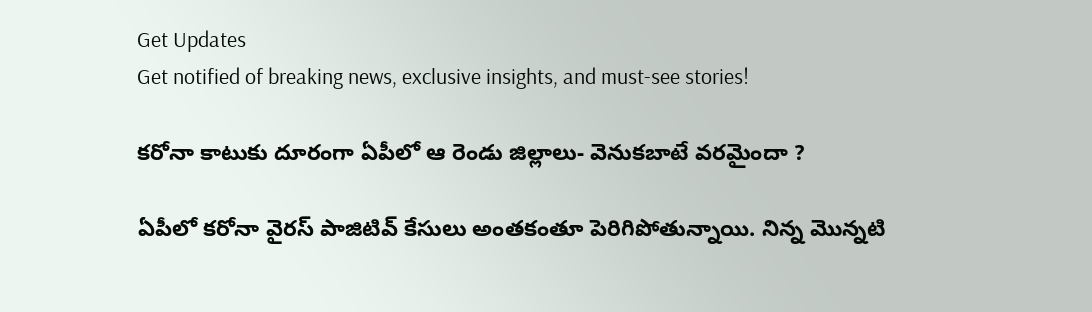Get Updates
Get notified of breaking news, exclusive insights, and must-see stories!

కరోనా కాటుకు దూరంగా ఏపీలో ఆ రెండు జిల్లాలు- వెనుకబాటే వరమైందా ?

ఏపీలో కరోనా వైరస్ పాజిటివ్ కేసులు అంతకంతూ పెరిగిపోతున్నాయి. నిన్న మొన్నటి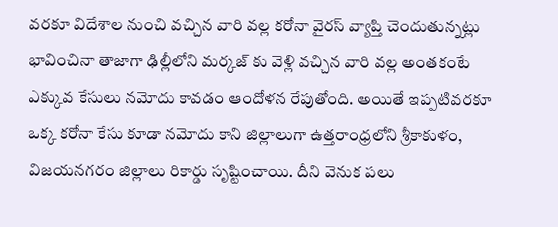వరకూ విదేశాల నుంచి వచ్చిన వారి వల్ల కరోనా వైరస్ వ్యాప్తి చెందుతున్నట్లు భావించినా తాజాగా ఢిల్లీలోని మర్కజ్ కు వెళ్లి వచ్చిన వారి వల్ల అంతకంటే ఎక్కువ కేసులు నమోదు కావడం ఆందోళన రేపుతోంది. అయితే ఇప్పటివరకూ ఒక్క కరోనా కేసు కూడా నమోదు కాని జిల్లాలుగా ఉత్తరాంధ్రలోని శ్రీకాకుళం, విజయనగరం జిల్లాలు రికార్డు సృష్టించాయి. దీని వెనుక పలు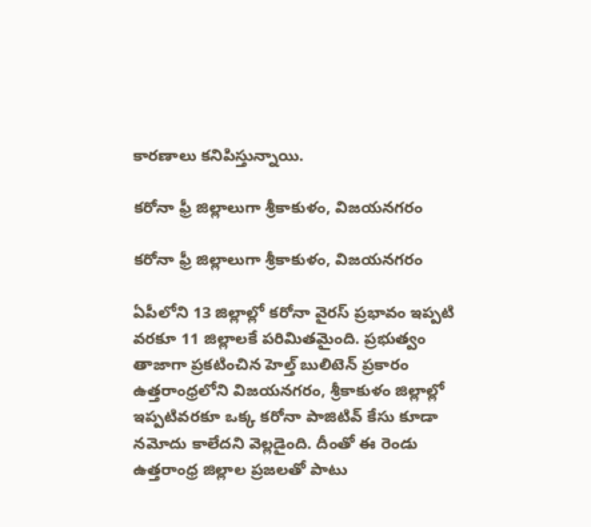కారణాలు కనిపిస్తున్నాయి.

కరోనా ఫ్రీ జిల్లాలుగా శ్రీకాకుళం, విజయనగరం

కరోనా ఫ్రీ జిల్లాలుగా శ్రీకాకుళం, విజయనగరం

ఏపీలోని 13 జిల్లాల్లో కరోనా వైరస్ ప్రభావం ఇప్పటి వరకూ 11 జిల్లాలకే పరిమితమైంది. ప్రభుత్వం తాజాగా ప్రకటించిన హెల్త్ బులిటెన్ ప్రకారం ఉత్తరాంధ్రలోని విజయనగరం, శ్రీకాకుళం జిల్లాల్లో ఇప్పటివరకూ ఒక్క కరోనా పాజిటివ్ కేసు కూడా నమోదు కాలేదని వెల్లడైంది. దీంతో ఈ రెండు ఉత్తరాంధ్ర జిల్లాల ప్రజలతో పాటు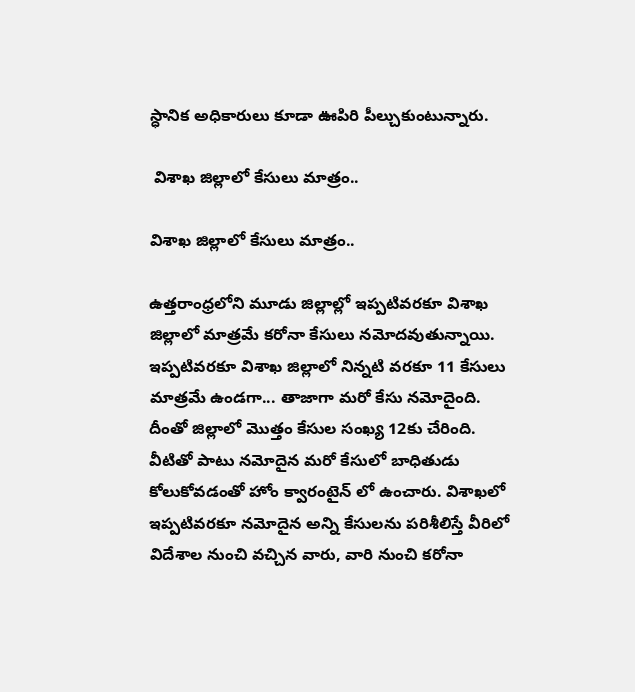స్ధానిక అధికారులు కూడా ఊపిరి పీల్చుకుంటున్నారు.

 విశాఖ జిల్లాలో కేసులు మాత్రం..

విశాఖ జిల్లాలో కేసులు మాత్రం..

ఉత్తరాంధ్రలోని మూడు జిల్లాల్లో ఇప్పటివరకూ విశాఖ జిల్లాలో మాత్రమే కరోనా కేసులు నమోదవుతున్నాయి. ఇప్పటివరకూ విశాఖ జిల్లాలో నిన్నటి వరకూ 11 కేసులు మాత్రమే ఉండగా... తాజాగా మరో కేసు నమోదైంది. దీంతో జిల్లాలో మొత్తం కేసుల సంఖ్య 12కు చేరింది. వీటితో పాటు నమోదైన మరో కేసులో బాధితుడు కోలుకోవడంతో హోం క్వారంటైన్ లో ఉంచారు. విశాఖలో ఇప్పటివరకూ నమోదైన అన్ని కేసులను పరిశీలిస్తే వీరిలో విదేశాల నుంచి వచ్చిన వారు, వారి నుంచి కరోనా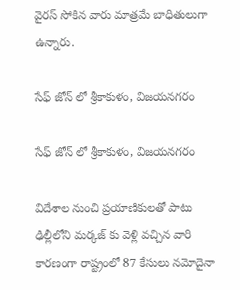వైరస్ సోకిన వారు మాత్రమే బాధితులుగా ఉన్నారు.

సేఫ్ జోన్ లో శ్రీకాకుళం, విజయనగరం

సేఫ్ జోన్ లో శ్రీకాకుళం, విజయనగరం

విదేశాల నుంచి ప్రయాణికులతో పాటు ఢిల్లీలోని మర్కజ్ కు వెళ్లి వచ్చిన వారి కారణంగా రాష్ట్రంలో 87 కేసులు నమోదైనా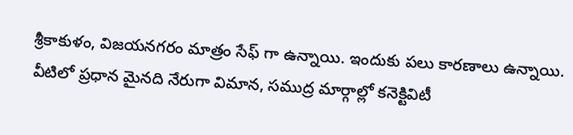శ్రీకాకుళం, విజయనగరం మాత్రం సేఫ్ గా ఉన్నాయి. ఇందుకు పలు కారణాలు ఉన్నాయి. వీటిలో ప్రధాన మైనది నేరుగా విమాన, సముద్ర మార్గాల్లో కనెక్టివిటీ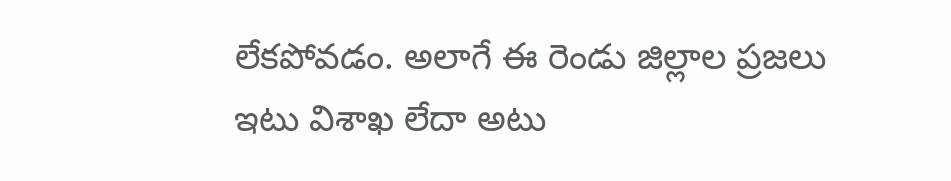లేకపోవడం. అలాగే ఈ రెండు జిల్లాల ప్రజలు ఇటు విశాఖ లేదా అటు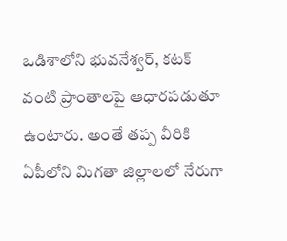ఒడిశాలోని భువనేశ్వర్, కటక్ వంటి ప్రాంతాలపై ఆధారపడుతూ ఉంటారు. అంతే తప్ప వీరికి ఏపీలోని మిగతా జిల్లాలలో నేరుగా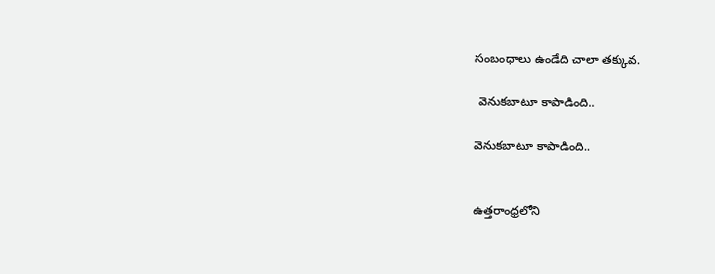సంబంధాలు ఉండేది చాలా తక్కువ.

 వెనుకబాటూ కాపాడింది..

వెనుకబాటూ కాపాడింది..


ఉత్తరాంధ్రలోని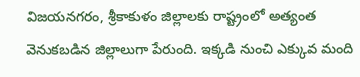విజయనగరం, శ్రీకాకుళం జిల్లాలకు రాష్ట్రంలో అత్యంత వెనుకబడిన జిల్లాలుగా పేరుంది. ఇక్కడి నుంచి ఎక్కువ మంది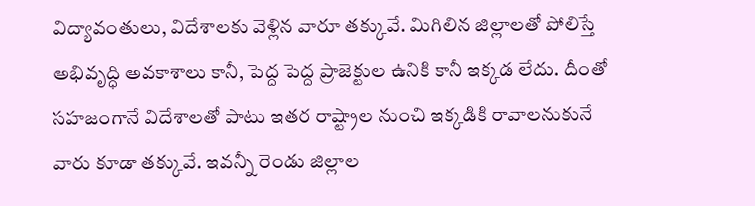విద్యావంతులు, విదేశాలకు వెళ్లిన వారూ తక్కువే. మిగిలిన జిల్లాలతో పోలిస్తే అభివృద్ధి అవకాశాలు కానీ, పెద్ద పెద్ద ప్రాజెక్టుల ఉనికి కానీ ఇక్కడ లేదు. దీంతో సహజంగానే విదేశాలతో పాటు ఇతర రాష్ట్రాల నుంచి ఇక్కడికి రావాలనుకునే వారు కూడా తక్కువే. ఇవన్నీ రెండు జిల్లాల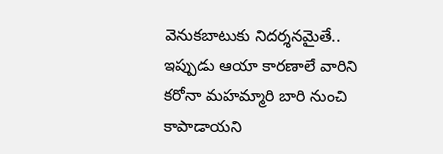వెనుకబాటుకు నిదర్శనమైతే.. ఇప్పుడు ఆయా కారణాలే వారిని కరోనా మహమ్మారి బారి నుంచి కాపాడాయని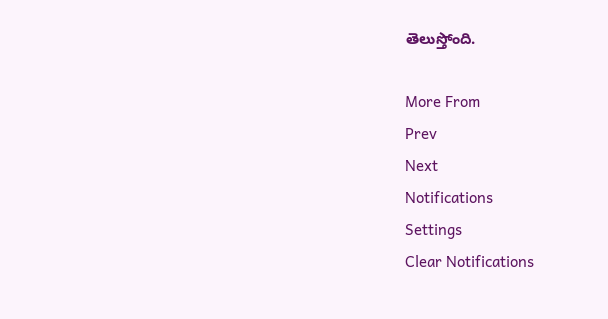తెలుస్తోంది.

More From
Prev
Next
Notifications
Settings
Clear Notifications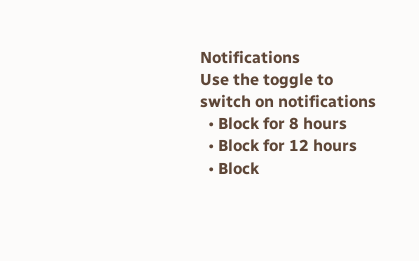Notifications
Use the toggle to switch on notifications
  • Block for 8 hours
  • Block for 12 hours
  • Block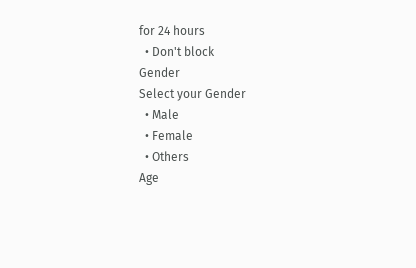for 24 hours
  • Don't block
Gender
Select your Gender
  • Male
  • Female
  • Others
Age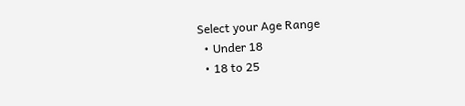Select your Age Range
  • Under 18
  • 18 to 25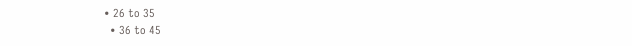• 26 to 35
  • 36 to 45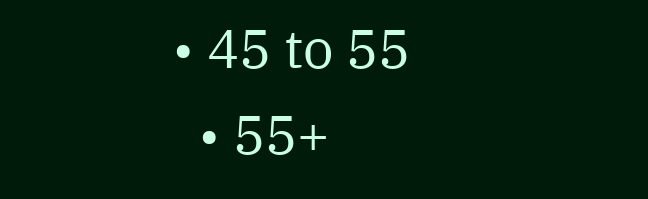• 45 to 55
  • 55+